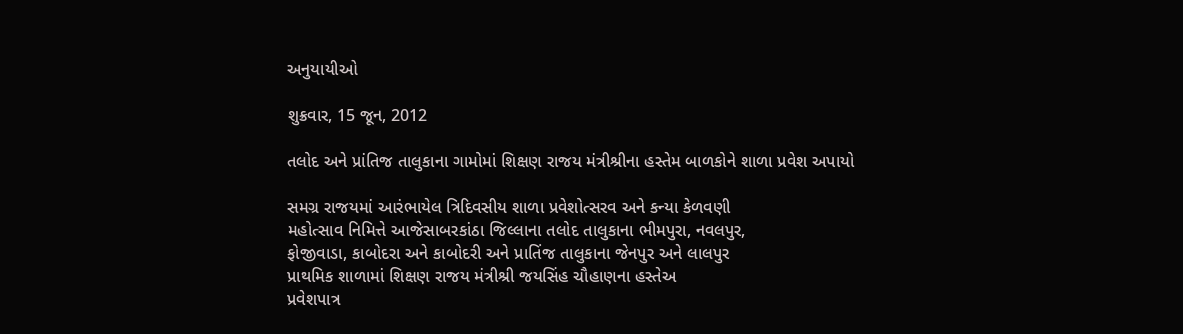અનુયાયીઓ

શુક્રવાર, 15 જૂન, 2012

તલોદ અને પ્રાંતિજ તાલુકાના ગામોમાં શિક્ષણ રાજય મંત્રીશ્રીના હસ્તેમ બાળકોને શાળા પ્રવેશ અપાયો

સમગ્ર રાજયમાં આરંભાયેલ ત્રિદિવસીય શાળા પ્રવેશોત્સરવ અને કન્યા કેળવણી
મહોત્સાવ નિમિત્તે આજેસાબરકાંઠા જિલ્લાના તલોદ તાલુકાના ભીમપુરા, નવલપુર,
ફોજીવાડા, કાબોદરા અને કાબોદરી અને પ્રાતિંજ તાલુકાના જેનપુર અને લાલપુર
પ્રાથમિક શાળામાં શિક્ષણ રાજય મંત્રીશ્રી જયસિંહ ચૌહાણના હસ્તેઅ
પ્રવેશપાત્ર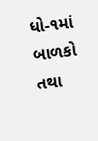ધો-૧માં બાળકો તથા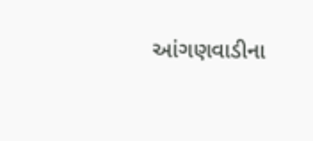આંગણવાડીના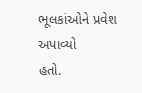ભૂલકાંઓને પ્રવેશ અપાવ્યો
હતો.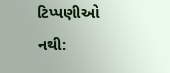ટિપ્પણીઓ નથી: